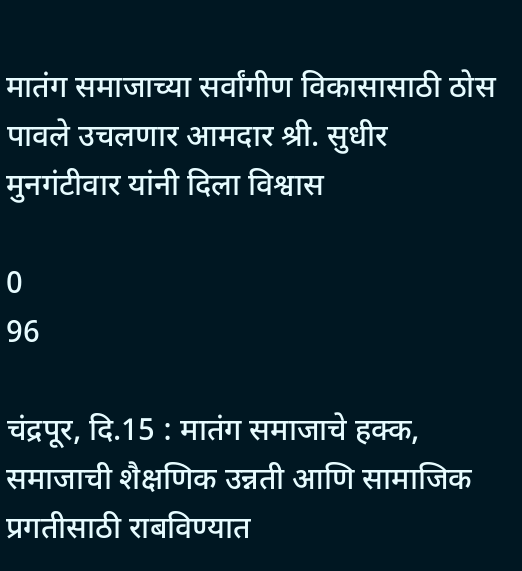मातंग समाजाच्या सर्वांगीण विकासासाठी ठोस पावले उचलणार आमदार श्री. सुधीर मुनगंटीवार यांनी दिला विश्वास

0
96

चंद्रपूर, दि.15 : मातंग समाजाचे हक्क, समाजाची शैक्षणिक उन्नती आणि सामाजिक प्रगतीसाठी राबविण्यात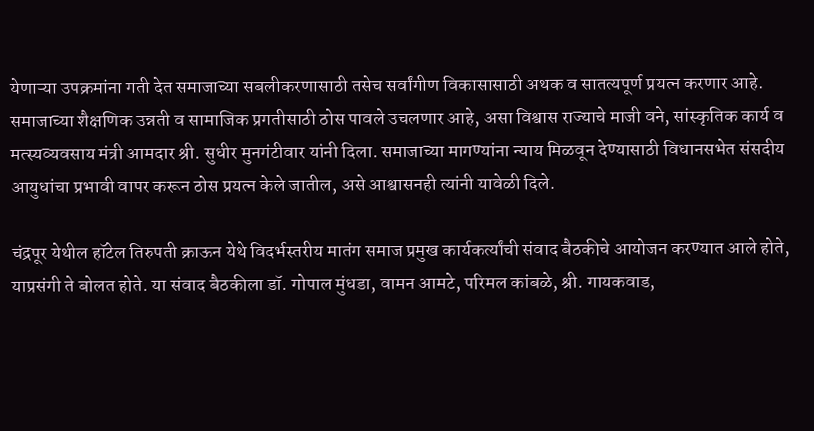येणाऱ्या उपक्रमांना गती देत समाजाच्या सबलीकरणासाठी तसेच सर्वांगीण विकासासाठी अथक व सातत्यपूर्ण प्रयत्न करणार आहे. समाजाच्या शैक्षणिक उन्नती व सामाजिक प्रगतीसाठी ठोस पावले उचलणार आहे, असा विश्वास राज्याचे माजी वने, सांस्कृतिक कार्य व मत्स्यव्यवसाय मंत्री आमदार श्री. सुधीर मुनगंटीवार यांनी दिला. समाजाच्या मागण्यांना न्याय मिळवून देण्यासाठी विधानसभेत संसदीय आयुधांचा प्रभावी वापर करून ठोस प्रयत्न केले जातील, असे आश्वासनही त्यांनी यावेळी दिले.

चंद्रपूर येथील हॉटेल तिरुपती क्राऊन येथे विदर्भस्तरीय मातंग समाज प्रमुख कार्यकर्त्यांची संवाद बैठकीचे आयोजन करण्यात आले होते, याप्रसंगी ते बोलत होते. या संवाद बैठकीला डॉ. गोपाल मुंधडा, वामन आमटे, परिमल कांबळे, श्री. गायकवाड,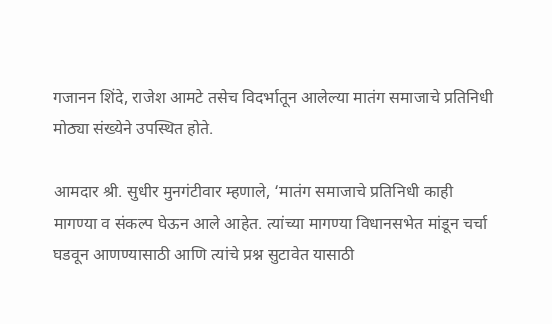गजानन शिंदे, राजेश आमटे तसेच विदर्भातून आलेल्या मातंग समाजाचे प्रतिनिधी मोठ्या संख्येने उपस्थित होते.

आमदार श्री. सुधीर मुनगंटीवार म्हणाले, ‘मातंग समाजाचे प्रतिनिधी काही मागण्या व संकल्प घेऊन आले आहेत. त्यांच्या मागण्या विधानसभेत मांडून चर्चा घडवून आणण्यासाठी आणि त्यांचे प्रश्न सुटावेत यासाठी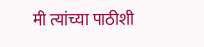मी त्यांच्या पाठीशी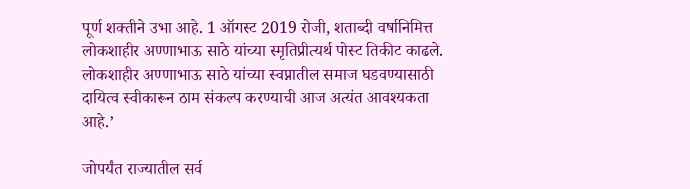पूर्ण शक्तीने उभा आहे. 1 ऑगस्ट 2019 रोजी, शताब्दी वर्षानिमित्त लोकशाहीर अण्णाभाऊ साठे यांच्या स्मृतिप्रीत्यर्थ पोस्ट तिकीट काढले. लोकशाहीर अण्णाभाऊ साठे यांच्या स्वप्नातील समाज घडवण्यासाठी दायित्व स्वीकारून ठाम संकल्प करण्याची आज अत्यंत आवश्यकता आहे.’

जोपर्यंत राज्यातील सर्व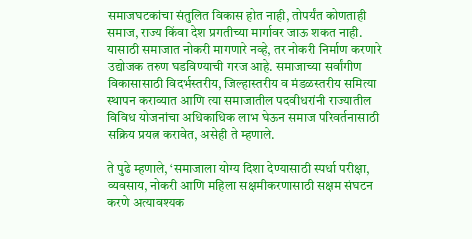समाजघटकांचा संतुलित विकास होत नाही, तोपर्यंत कोणताही समाज, राज्य किंवा देश प्रगतीच्या मार्गावर जाऊ शकत नाही. यासाठी समाजात नोकरी मागणारे नव्हे, तर नोकरी निर्माण करणारे उद्योजक तरुण घडविण्याची गरज आहे. समाजाच्या सर्वांगीण विकासासाठी विदर्भस्तरीय, जिल्हास्तरीय व मंडळस्तरीय समित्या स्थापन कराव्यात आणि त्या समाजातील पदवीधरांनी राज्यातील विविध योजनांचा अधिकाधिक लाभ घेऊन समाज परिवर्तनासाठी सक्रिय प्रयत्न करावेत, असेही ते म्हणाले.

ते पुढे म्हणाले, ‘समाजाला योग्य दिशा देण्यासाठी स्पर्धा परीक्षा, व्यवसाय, नोकरी आणि महिला सक्षमीकरणासाठी सक्षम संघटन करणे अत्यावश्यक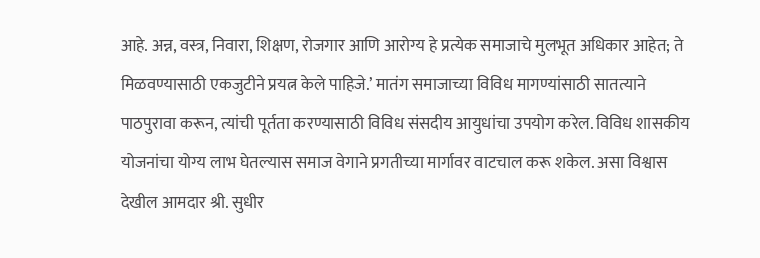आहे. अन्न, वस्त्र, निवारा, शिक्षण, रोजगार आणि आरोग्य हे प्रत्येक समाजाचे मुलभूत अधिकार आहेत; ते मिळवण्यासाठी एकजुटीने प्रयत्न केले पाहिजे.’ मातंग समाजाच्या विविध मागण्यांसाठी सातत्याने पाठपुरावा करून, त्यांची पूर्तता करण्यासाठी विविध संसदीय आयुधांचा उपयोग करेल. विविध शासकीय योजनांचा योग्य लाभ घेतल्यास समाज वेगाने प्रगतीच्या मार्गावर वाटचाल करू शकेल. असा विश्वास देखील आमदार श्री. सुधीर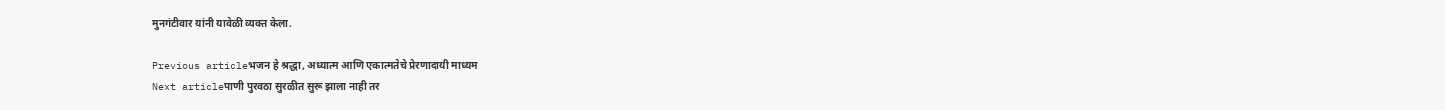मुनगंटीवार यांनी यावेळी व्यक्त केला.

Previous articleभजन हे श्रद्धा, अध्यात्म आणि एकात्मतेचे प्रेरणादायी माध्यम
Next articleपाणी पुरवठा सुरळीत सुरू झाला नाही तर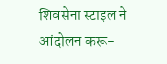शिवसेना स्टाइल ने आंदोलन करू-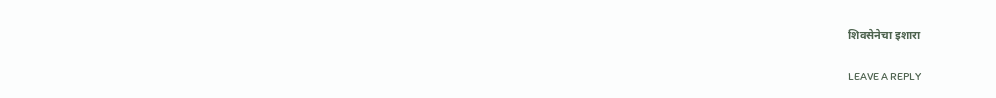शिवसेनेचा इशारा

LEAVE A REPLY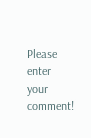Please enter your comment!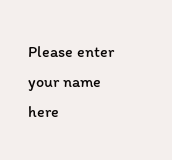Please enter your name here